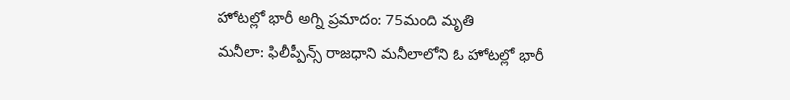హోటల్లో భారీ అగ్ని ప్రమాదం: 75మంది మృతి
మనీలా: ఫిలీప్పీన్స్ రాజధాని మనీలాలోని ఓ హోటల్లో భారీ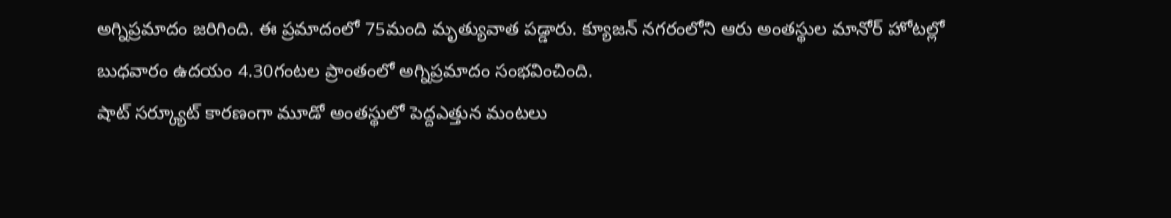అగ్నిప్రమాదం జరిగింది. ఈ ప్రమాదంలో 75మంది మృత్యువాత పడ్డారు. క్యూజన్ నగరంలోని ఆరు అంతస్థుల మానోర్ హోటల్లో బుధవారం ఉదయం 4.30గంటల ప్రాంతంలో అగ్నిప్రమాదం సంభవించింది.
షాట్ సర్క్యూట్ కారణంగా మూడో అంతస్థులో పెద్దఎత్తున మంటలు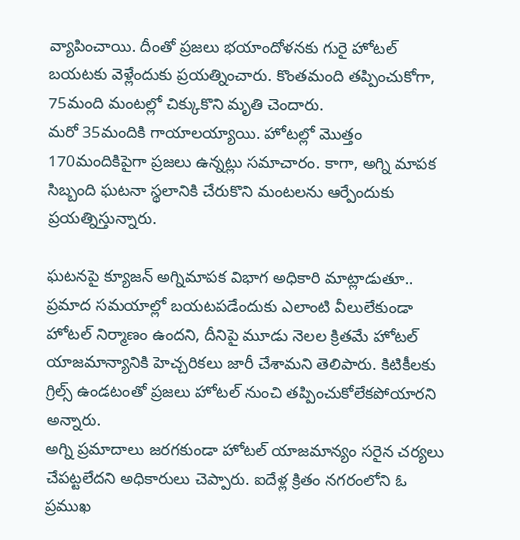వ్యాపించాయి. దీంతో ప్రజలు భయాందోళనకు గురై హోటల్ బయటకు వెళ్లేందుకు ప్రయత్నించారు. కొంతమంది తప్పించుకోగా, 75మంది మంటల్లో చిక్కుకొని మృతి చెందారు.
మరో 35మందికి గాయాలయ్యాయి. హోటల్లో మొత్తం 170మందికిపైగా ప్రజలు ఉన్నట్లు సమాచారం. కాగా, అగ్ని మాపక సిబ్బంది ఘటనా స్థలానికి చేరుకొని మంటలను ఆర్పేందుకు ప్రయత్నిస్తున్నారు.

ఘటనపై క్యూజన్ అగ్నిమాపక విభాగ అధికారి మాట్లాడుతూ.. ప్రమాద సమయాల్లో బయటపడేందుకు ఎలాంటి వీలులేకుండా హోటల్ నిర్మాణం ఉందని, దీనిపై మూడు నెలల క్రితమే హోటల్ యాజమాన్యానికి హెచ్చరికలు జారీ చేశామని తెలిపారు. కిటికీలకు గ్రిల్స్ ఉండటంతో ప్రజలు హోటల్ నుంచి తప్పించుకోలేకపోయారని అన్నారు.
అగ్ని ప్రమాదాలు జరగకుండా హోటల్ యాజమాన్యం సరైన చర్యలు చేపట్టలేదని అధికారులు చెప్పారు. ఐదేళ్ల క్రితం నగరంలోని ఓ ప్రముఖ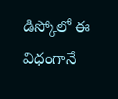డిస్కోలో ఈ విధంగానే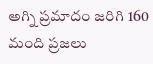అగ్ని ప్రమాదం జరిగి 160 మంది ప్రజలు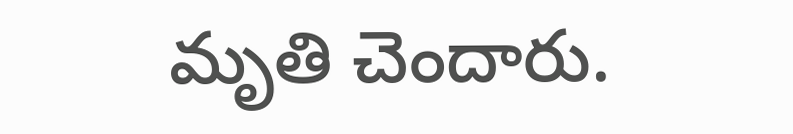మృతి చెందారు.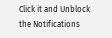Click it and Unblock the Notifications